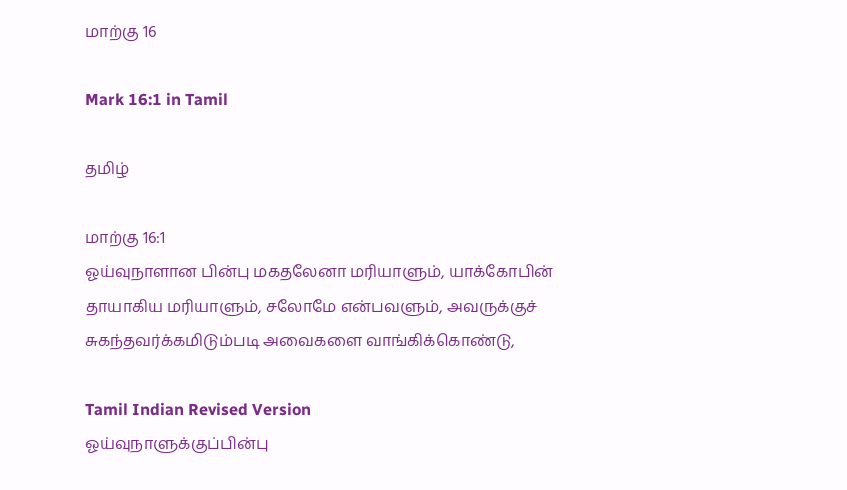மாற்கு 16

Mark 16:1 in Tamil

தமிழ்

மாற்கு 16:1
ஓய்வுநாளான பின்பு மகதலேனா மரியாளும், யாக்கோபின் தாயாகிய மரியாளும், சலோமே என்பவளும், அவருக்குச் சுகந்தவர்க்கமிடும்படி அவைகளை வாங்கிக்கொண்டு,

Tamil Indian Revised Version
ஓய்வுநாளுக்குப்பின்பு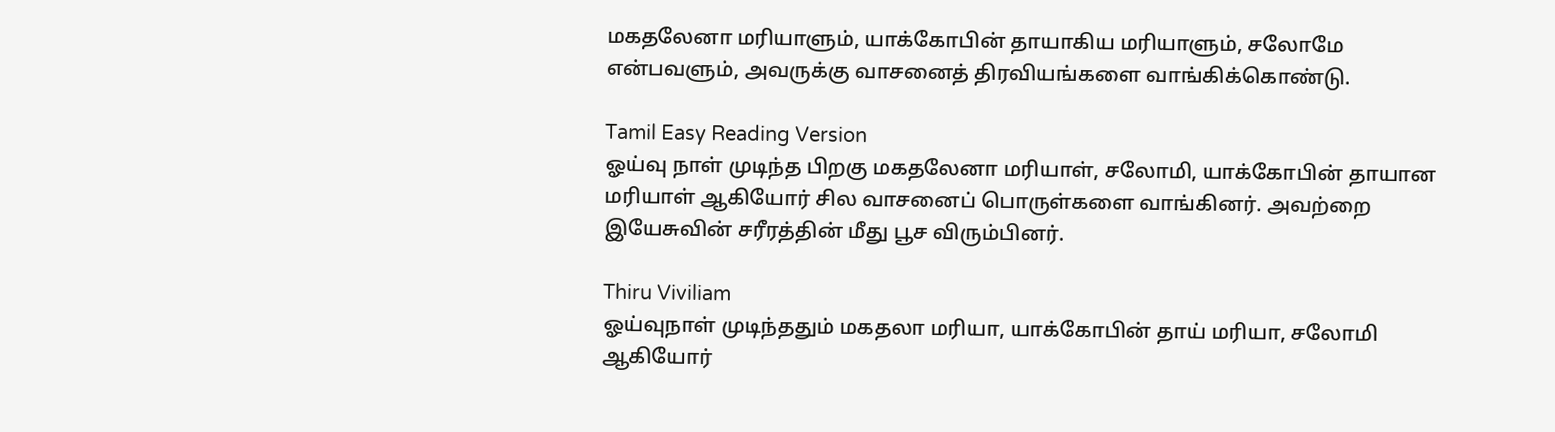மகதலேனா மரியாளும், யாக்கோபின் தாயாகிய மரியாளும், சலோமே என்பவளும், அவருக்கு வாசனைத் திரவியங்களை வாங்கிக்கொண்டு.

Tamil Easy Reading Version
ஓய்வு நாள் முடிந்த பிறகு மகதலேனா மரியாள், சலோமி, யாக்கோபின் தாயான மரியாள் ஆகியோர் சில வாசனைப் பொருள்களை வாங்கினர். அவற்றை இயேசுவின் சரீரத்தின் மீது பூச விரும்பினர்.

Thiru Viviliam
ஓய்வுநாள் முடிந்ததும் மகதலா மரியா, யாக்கோபின் தாய் மரியா, சலோமி ஆகியோர்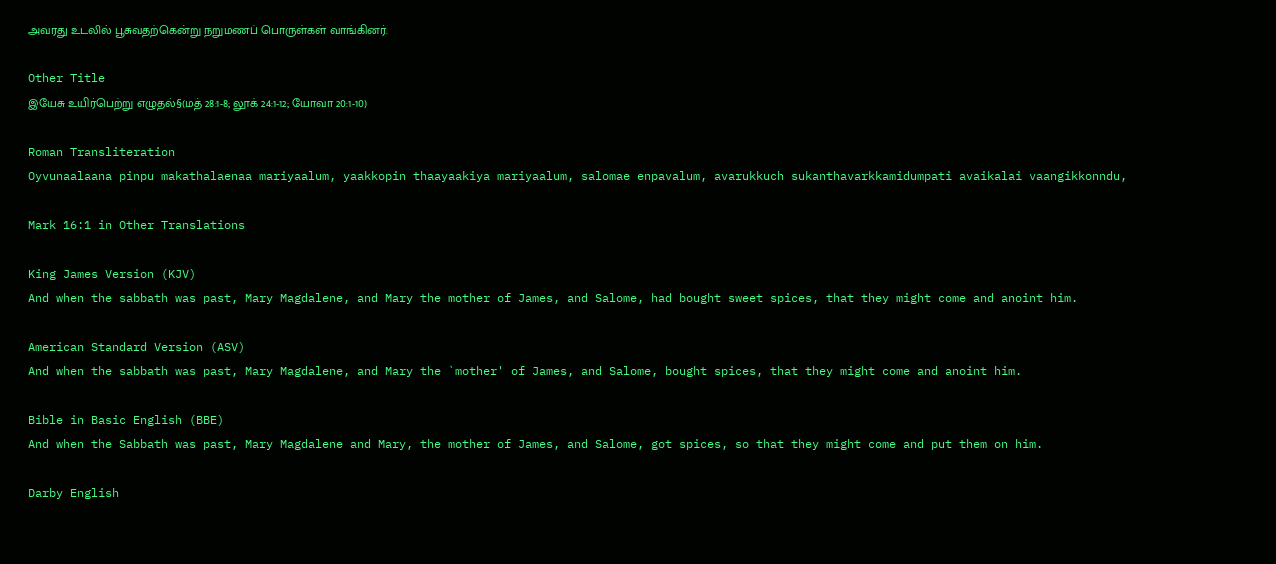அவரது உடலில் பூசுவதற்கென்று நறுமணப் பொருள்கள் வாங்கினர்.

Other Title
இயேசு உயிர்பெற்று எழுதல்§(மத் 28:1-8; லூக் 24:1-12; யோவா 20:1-10)

Roman Transliteration
Oyvunaalaana pinpu makathalaenaa mariyaalum, yaakkopin thaayaakiya mariyaalum, salomae enpavalum, avarukkuch sukanthavarkkamidumpati avaikalai vaangikkonndu,

Mark 16:1 in Other Translations

King James Version (KJV)
And when the sabbath was past, Mary Magdalene, and Mary the mother of James, and Salome, had bought sweet spices, that they might come and anoint him.

American Standard Version (ASV)
And when the sabbath was past, Mary Magdalene, and Mary the `mother' of James, and Salome, bought spices, that they might come and anoint him.

Bible in Basic English (BBE)
And when the Sabbath was past, Mary Magdalene and Mary, the mother of James, and Salome, got spices, so that they might come and put them on him.

Darby English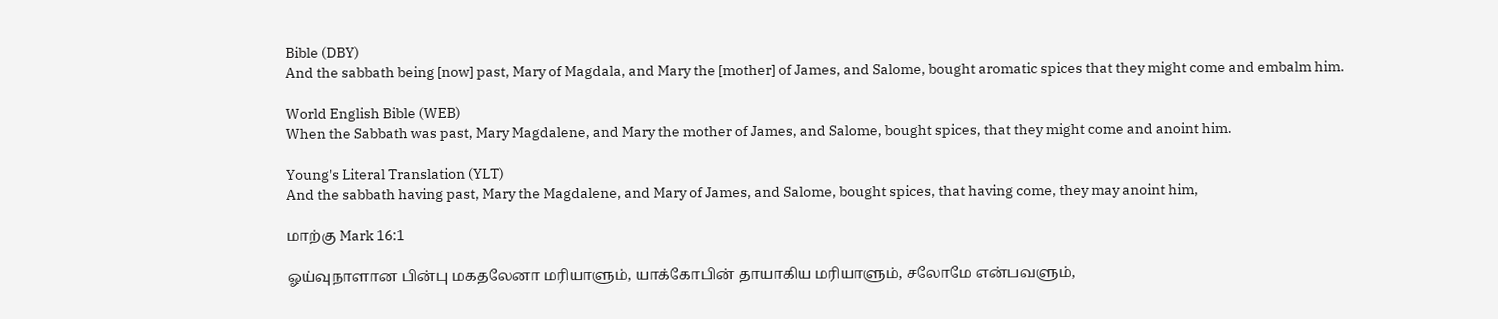Bible (DBY)
And the sabbath being [now] past, Mary of Magdala, and Mary the [mother] of James, and Salome, bought aromatic spices that they might come and embalm him.

World English Bible (WEB)
When the Sabbath was past, Mary Magdalene, and Mary the mother of James, and Salome, bought spices, that they might come and anoint him.

Young's Literal Translation (YLT)
And the sabbath having past, Mary the Magdalene, and Mary of James, and Salome, bought spices, that having come, they may anoint him,

மாற்கு Mark 16:1

ஓய்வுநாளான பின்பு மகதலேனா மரியாளும், யாக்கோபின் தாயாகிய மரியாளும், சலோமே என்பவளும்,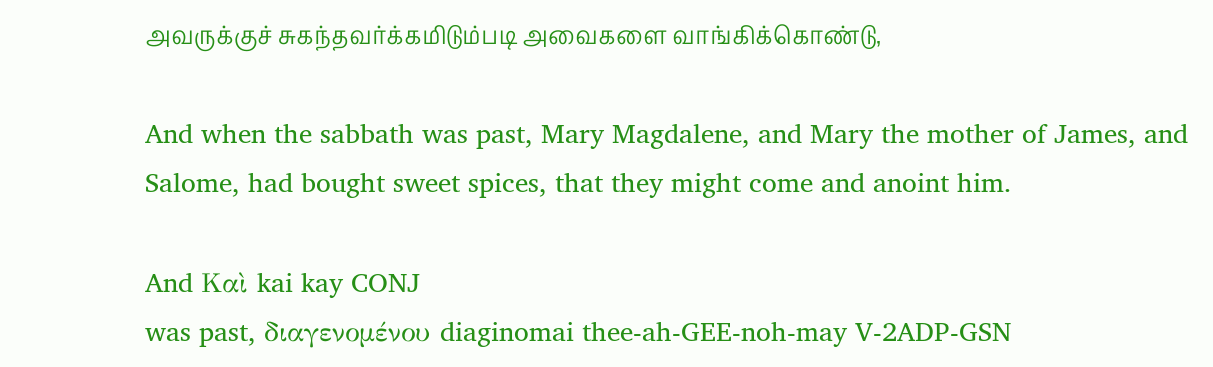அவருக்குச் சுகந்தவர்க்கமிடும்படி அவைகளை வாங்கிக்கொண்டு,

And when the sabbath was past, Mary Magdalene, and Mary the mother of James, and Salome, had bought sweet spices, that they might come and anoint him.

And Καὶ kai kay CONJ
was past, διαγενομένου diaginomai thee-ah-GEE-noh-may V-2ADP-GSN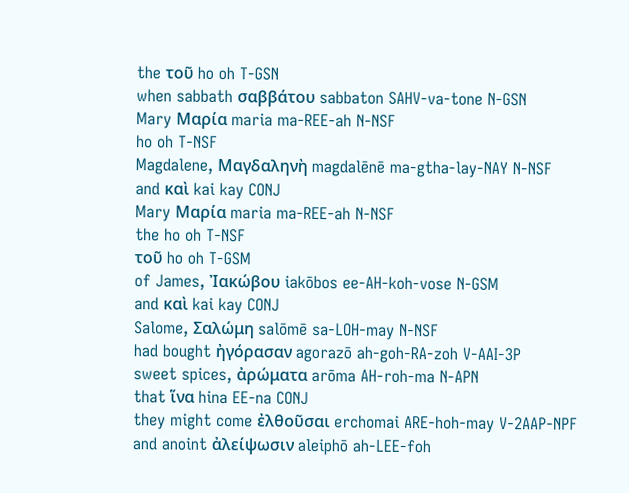the τοῦ ho oh T-GSN
when sabbath σαββάτου sabbaton SAHV-va-tone N-GSN
Mary Μαρία maria ma-REE-ah N-NSF
ho oh T-NSF
Magdalene, Μαγδαληνὴ magdalēnē ma-gtha-lay-NAY N-NSF
and καὶ kai kay CONJ
Mary Μαρία maria ma-REE-ah N-NSF
the ho oh T-NSF
τοῦ ho oh T-GSM
of James, Ἰακώβου iakōbos ee-AH-koh-vose N-GSM
and καὶ kai kay CONJ
Salome, Σαλώμη salōmē sa-LOH-may N-NSF
had bought ἠγόρασαν agorazō ah-goh-RA-zoh V-AAI-3P
sweet spices, ἀρώματα arōma AH-roh-ma N-APN
that ἵνα hina EE-na CONJ
they might come ἐλθοῦσαι erchomai ARE-hoh-may V-2AAP-NPF
and anoint ἀλείψωσιν aleiphō ah-LEE-foh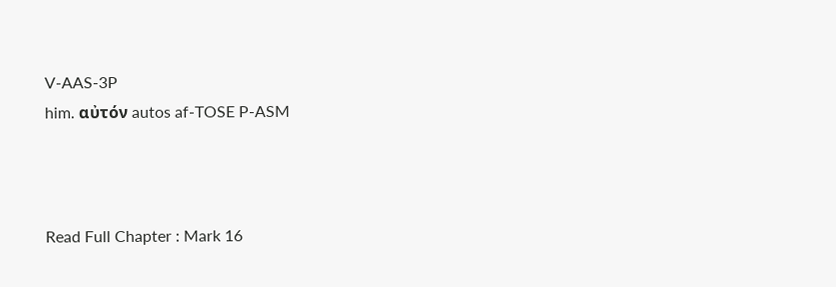V-AAS-3P
him. αὐτόν autos af-TOSE P-ASM



Read Full Chapter : Mark 16